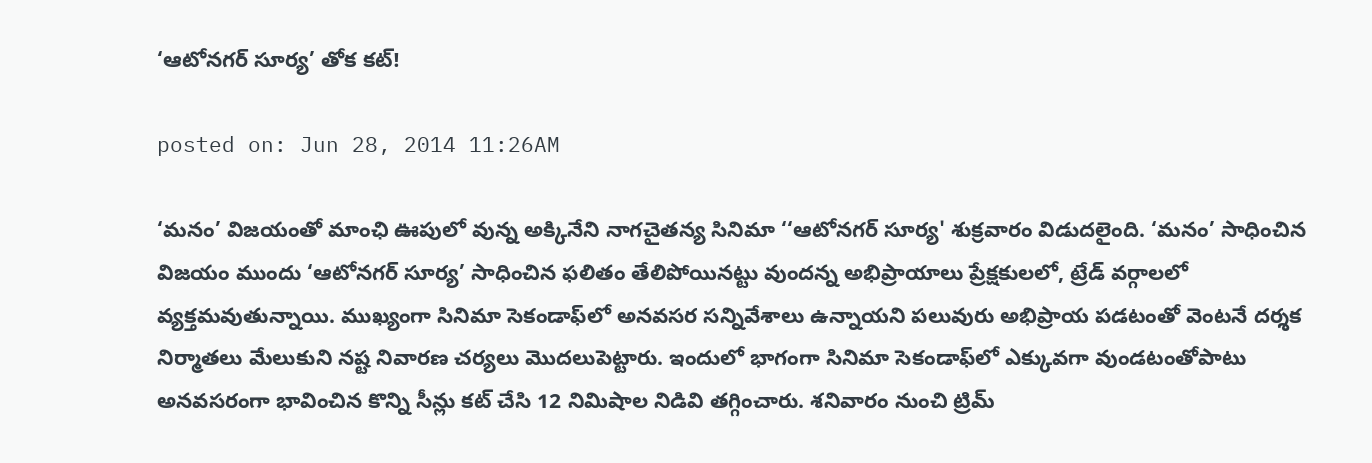‘ఆటోనగర్ సూర్య’ తోక కట్!

posted on: Jun 28, 2014 11:26AM

‘మనం’ విజయంతో మాంఛి ఊపులో వున్న అక్కినేని నాగచైతన్య సినిమా ‘‘ఆటోనగర్ సూర్య' శుక్రవారం విడుదలైంది. ‘మనం’ సాధించిన విజయం ముందు ‘ఆటోనగర్ సూర్య’ సాధించిన ఫలితం తేలిపోయినట్టు వుందన్న అభిప్రాయాలు ప్రేక్షకులలో, ట్రేడ్ వర్గాలలో వ్యక్తమవుతున్నాయి. ముఖ్యంగా సినిమా సెకండాఫ్‌‍లో అనవసర సన్నివేశాలు ఉన్నాయని పలువురు అభిప్రాయ పడటంతో వెంటనే దర్శక నిర్మాతలు మేలుకుని నష్ట నివారణ చర్యలు మొదలుపెట్టారు. ఇందులో భాగంగా సినిమా సెకండాఫ్‌లో ఎక్కువగా వుండటంతోపాటు అనవసరంగా భావించిన కొన్ని సీన్లు కట్ చేసి 12 నిమిషాల నిడివి తగ్గించారు. శనివారం నుంచి ట్రిమ్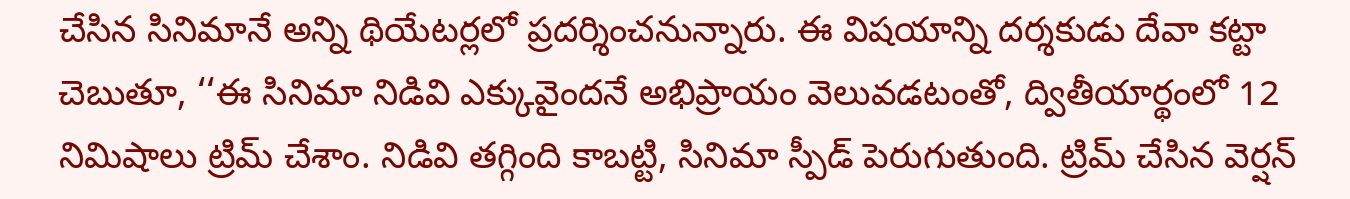చేసిన సినిమానే అన్ని థియేటర్లలో ప్రదర్శించనున్నారు. ఈ విషయాన్ని దర్శకుడు దేవా కట్టా చెబుతూ, ‘‘ఈ సినిమా నిడివి ఎక్కువైందనే అభిప్రాయం వెలువడటంతో, ద్వితీయార్థంలో 12 నిమిషాలు ట్రిమ్ చేశాం. నిడివి తగ్గింది కాబట్టి, సినిమా స్పీడ్ పెరుగుతుంది. ట్రిమ్ చేసిన వెర్షన్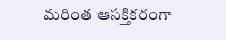మరింత ఆసక్తికరంగా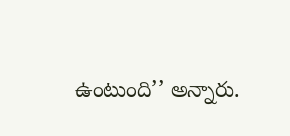ఉంటుంది’’ అన్నారు.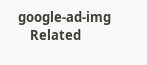google-ad-img
    Related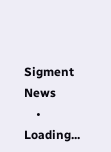Sigment News
    • Loading...